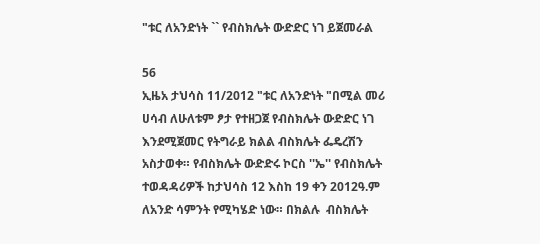"ቱር ለአንድነት `` የብስክሌት ውድድር ነገ ይጀመራል

56
ኢዜአ ታህሳስ 11/2012 "ቱር ለአንድነት "በሚል መሪ ሀሳብ ለሁለቱም ፆታ የተዘጋጀ የብስክሌት ውድድር ነገ እንደሚጀመር የትግራይ ክልል ብስክሌት ፌዴረሽን አስታወቀ። የብስክሌት ውድድሩ ኮርስ ''ኤ'' የብስክሌት ተወዳዳሪዎች ከታህሳስ 12 እስከ 19 ቀን 2012ዓ.ም ለአንድ ሳምንት የሚካሄድ ነው። በክልሉ  ብስክሌት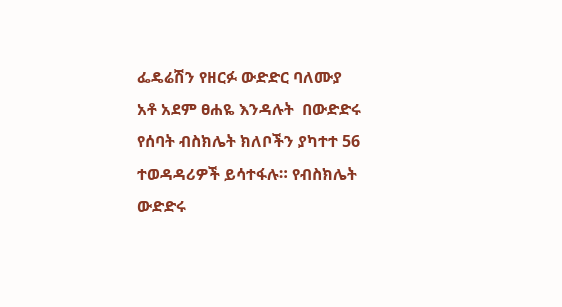ፌዴሬሽን የዘርፉ ውድድር ባለሙያ    አቶ አደም ፀሐዬ እንዳሉት  በውድድሩ የሰባት ብስክሌት ክለቦችን ያካተተ 56 ተወዳዳሪዎች ይሳተፋሉ። የብስክሌት ውድድሩ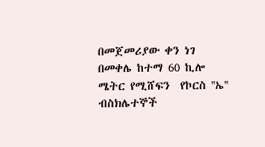በመጀመሪያው ቀን ነገ  በመቀሌ ከተማ 60 ኪሎ ሜትር የሚሸፍን  የኮርስ ''ኤ'' ብስክሌተኞች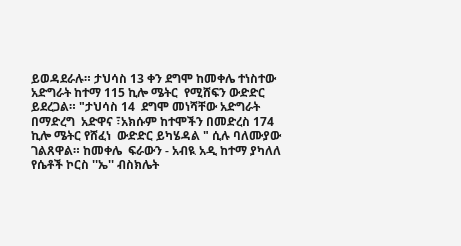ይወዳደራሉ። ታህሳስ 13 ቀን ደግሞ ከመቀሌ ተነስተው አድግራት ከተማ 115 ኪሎ ሜትር  የሚሸፍን ውድድር ይደረጋል። "ታህሳስ 14  ደግሞ መነሻቸው አድግራት በማድረግ  አድዋና ፣አክሱም ከተሞችን በመድረስ 174 ኪሎ ሜትር የሸፈነ  ውድድር ይካሄዳል " ሲሉ ባለሙያው ገልጸዋል። ከመቀሌ  ፍራውን - አብዪ አዲ ከተማ ያካለለ የሴቶች ኮርስ ''ኤ'' ብስክሌት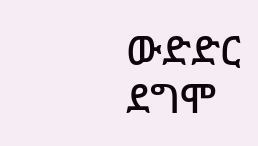ውድድር ደግሞ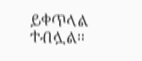ይቀጥላል ተብሏል።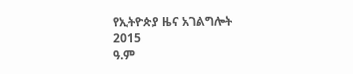የኢትዮጵያ ዜና አገልግሎት
2015
ዓ.ም